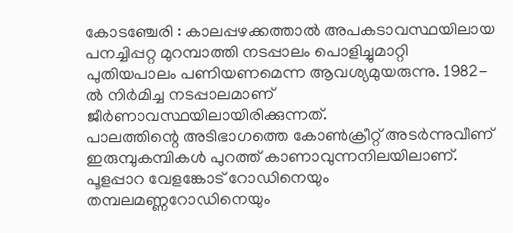കോടഞ്ചേരി : കാലപ്പഴക്കത്താൽ അപകടാവസ്ഥയിലായ പനച്ചിപ്പറ്റ മുറമ്പാത്തി നടപ്പാലം പൊളിച്ചുമാറ്റി പുതിയപാലം പണിയണമെന്ന ആവശ്യമുയരുന്നു. 1982-ൽ നിർമിച്ച നടപ്പാലമാണ് ജീർണാവസ്ഥയിലായിരിക്കുന്നത്.
പാലത്തിന്റെ അടിഭാഗത്തെ കോൺക്രീറ്റ് അടർന്നുവീണ് ഇരുമ്പുകമ്പികൾ പുറത്ത് കാണാവുന്നനിലയിലാണ്. പൂളപ്പാറ വേളങ്കോട് റോഡിനെയും തമ്പലമണ്ണറോഡിനെയും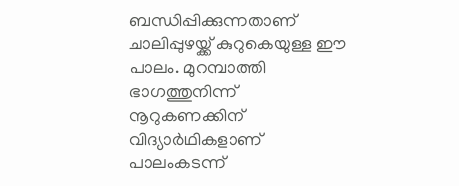ബന്ധിപ്പിക്കുന്നതാണ് ചാലിപ്പുഴയ്ക്ക് കുറുകെയുള്ള ഈ പാലം. മുറമ്പാത്തി ഭാഗത്തുനിന്ന് നൂറുകണക്കിന് വിദ്യാർഥികളാണ് പാലംകടന്ന്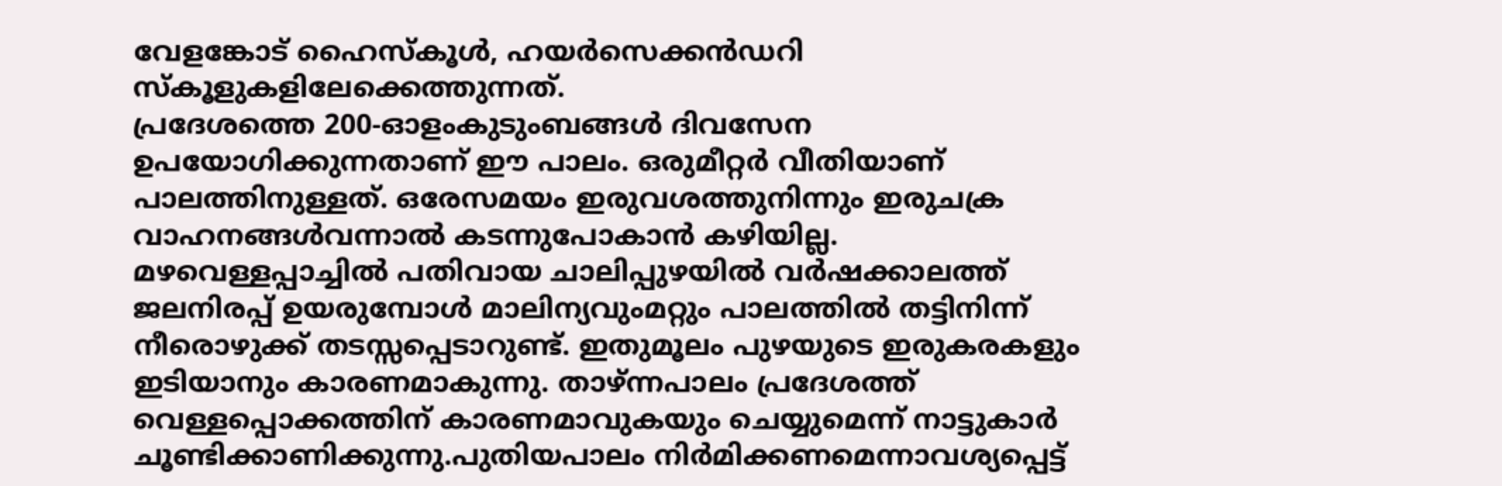വേളങ്കോട് ഹൈസ്കൂൾ, ഹയർസെക്കൻഡറി സ്കൂളുകളിലേക്കെത്തുന്നത്.
പ്രദേശത്തെ 200-ഓളംകുടുംബങ്ങൾ ദിവസേന ഉപയോഗിക്കുന്നതാണ് ഈ പാലം. ഒരുമീറ്റർ വീതിയാണ് പാലത്തിനുള്ളത്. ഒരേസമയം ഇരുവശത്തുനിന്നും ഇരുചക്ര വാഹനങ്ങൾവന്നാൽ കടന്നുപോകാൻ കഴിയില്ല.
മഴവെള്ളപ്പാച്ചിൽ പതിവായ ചാലിപ്പുഴയിൽ വർഷക്കാലത്ത് ജലനിരപ്പ് ഉയരുമ്പോൾ മാലിന്യവുംമറ്റും പാലത്തിൽ തട്ടിനിന്ന് നീരൊഴുക്ക് തടസ്സപ്പെടാറുണ്ട്. ഇതുമൂലം പുഴയുടെ ഇരുകരകളും ഇടിയാനും കാരണമാകുന്നു. താഴ്ന്നപാലം പ്രദേശത്ത് വെള്ളപ്പൊക്കത്തിന് കാരണമാവുകയും ചെയ്യുമെന്ന് നാട്ടുകാർ ചൂണ്ടിക്കാണിക്കുന്നു.പുതിയപാലം നിർമിക്കണമെന്നാവശ്യപ്പെട്ട്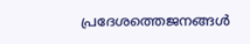പ്രദേശത്തെജനങ്ങൾ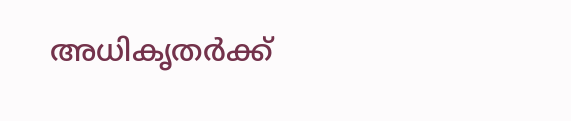അധികൃതർക്ക്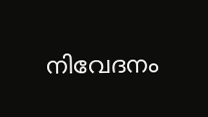നിവേദനം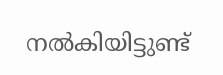നൽകിയിട്ടുണ്ട്